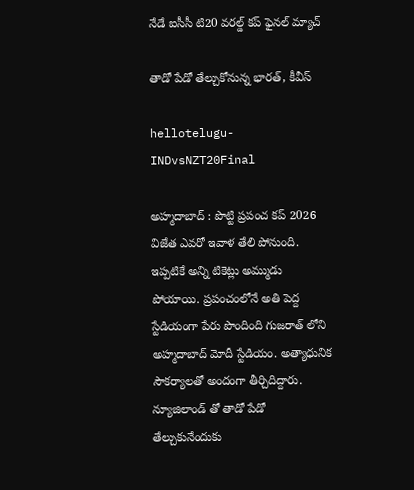నేడే ఐసీసీ టి20 వ‌ర‌ల్డ్ క‌ప్ ఫైన‌ల్ మ్యాచ్

తాడో పేడో తేల్చుకోనున్న భార‌త్, కీవీస్

hellotelugu-INDvsNZT20Final

అహ్మ‌దాబాద్ : పొట్టి ప్ర‌పంచ క‌ప్ 2026 విజేత ఎవ‌రో ఇవాళ తేలి పోనుంది. ఇప్ప‌టికే అన్ని టికెట్లు అమ్ముడు పోయాయి. ప్ర‌పంచంలోనే అతి పెద్ద స్టేడియంగా పేరు పొందింది గుజ‌రాత్ లోని అహ్మ‌దాబాద్ మోదీ స్టేడియం. అత్యాధునిక సౌక‌ర్యాల‌తో అందంగా తీర్చిదిద్దారు. న్యూజిలాండ్ తో తాడో పేడో తేల్చుకునేందుకు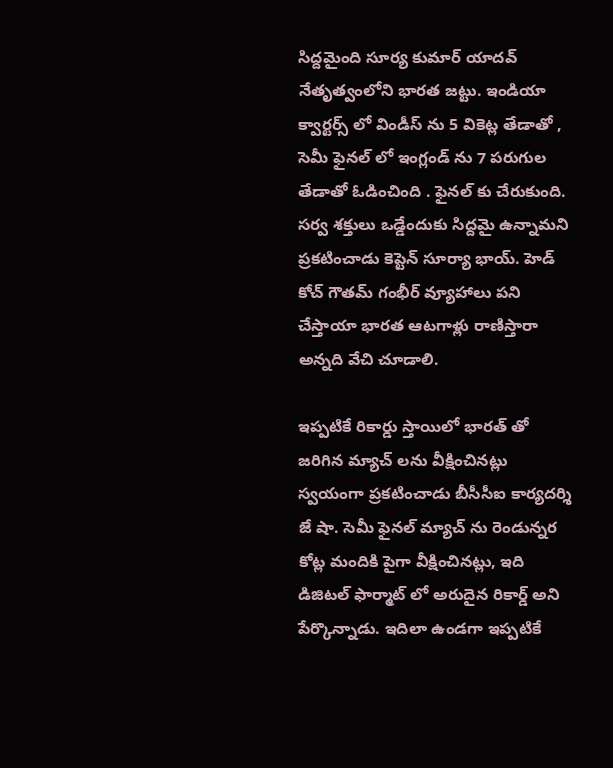సిద్ద‌మైంది సూర్య కుమార్ యాద‌వ్ నేతృత్వంలోని భార‌త జ‌ట్టు. ఇండియా క్వార్ట‌ర్స్ లో విండీస్ ను 5 వికెట్ల తేడాతో , సెమీ ఫైన‌ల్ లో ఇంగ్లండ్ ను 7 ప‌రుగుల తేడాతో ఓడించింది . ఫైన‌ల్ కు చేరుకుంది. స‌ర్వ శ‌క్తులు ఒడ్డేందుకు సిద్ద‌మై ఉన్నామ‌ని ప్ర‌క‌టించాడు కెప్టెన్ సూర్యా భాయ్. హెడ్ కోచ్ గౌత‌మ్ గంభీర్ వ్యూహాలు ప‌ని చేస్తాయా భార‌త ఆట‌గాళ్లు రాణిస్తారా అన్న‌ది వేచి చూడాలి.

ఇప్ప‌టికే రికార్డు స్తాయిలో భార‌త్ తో జ‌రిగిన మ్యాచ్ ల‌ను వీక్షించిన‌ట్లు స్వ‌యంగా ప్ర‌క‌టించాడు బీసీసీఐ కార్య‌ద‌ర్శి జే షా. సెమీ ఫైన‌ల్ మ్యాచ్ ను రెండున్న‌ర కోట్ల మందికి పైగా వీక్షించిన‌ట్లు, ఇది డిజిట‌ల్ ఫార్మాట్ లో అరుదైన రికార్డ్ అని పేర్కొన్నాడు. ఇదిలా ఉండ‌గా ఇప్ప‌టికే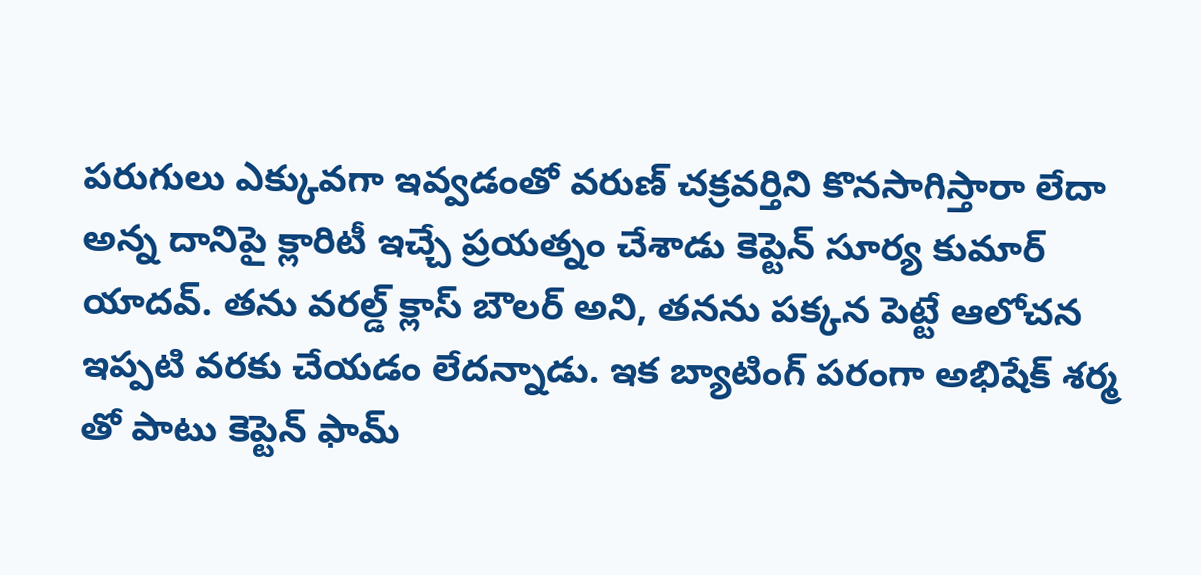ప‌రుగులు ఎక్కువ‌గా ఇవ్వ‌డంతో వ‌రుణ్ చ‌క్ర‌వ‌ర్తిని కొన‌సాగిస్తారా లేదా అన్న దానిపై క్లారిటీ ఇచ్చే ప్ర‌య‌త్నం చేశాడు కెప్టెన్ సూర్య కుమార్ యాద‌వ్. త‌ను వ‌ర‌ల్డ్ క్లాస్ బౌల‌ర్ అని, త‌న‌ను ప‌క్క‌న పెట్టే ఆలోచ‌న ఇప్ప‌టి వ‌ర‌కు చేయ‌డం లేద‌న్నాడు. ఇక బ్యాటింగ్ ప‌రంగా అభిషేక్ శ‌ర్మ తో పాటు కెప్టెన్ ఫామ్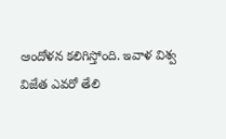ఆందోళ‌న క‌లిగిస్తోంది. ఇవాళ విశ్వ విజేత ఎవ‌రో తేలి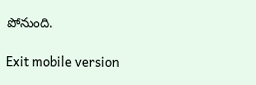పోనుంది.

Exit mobile version